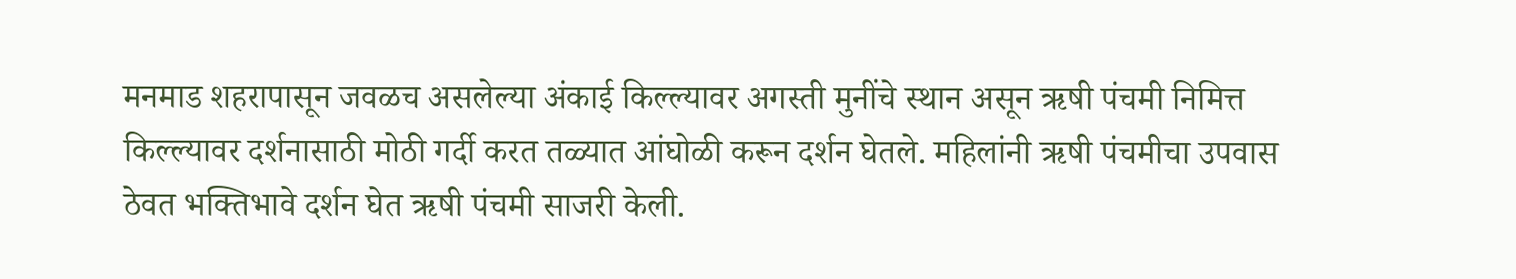मनमाड शहरापासून जवळच असलेल्या अंकाई किल्ल्यावर अगस्ती मुनींचे स्थान असून ऋषी पंचमी निमित्त किल्ल्यावर दर्शनासाठी मोठी गर्दी करत तळ्यात आंघोळी करून दर्शन घेतले. महिलांनी ऋषी पंचमीचा उपवास ठेवत भक्तिभावे दर्शन घेत ऋषी पंचमी साजरी केली.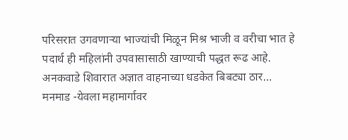परिसरात उगवणाऱ्या भाज्यांची मिळून मिश्र भाजी व वरीचा भात हे पदार्थ ही महिलांनी उपवासासाठी खाण्याची पद्धत रूढ आहे.
अनकवाडे शिवारात अज्ञात वाहनाच्या धडकेत बिबट्या ठार…
मनमाड -येवला महामार्गावर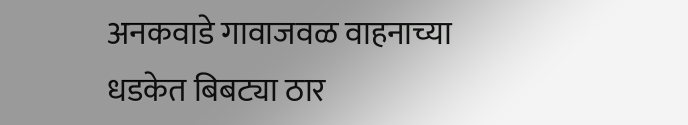अनकवाडे गावाजवळ वाहनाच्या धडकेत बिबट्या ठार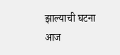झाल्याची घटना आज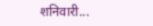शनिवारी...